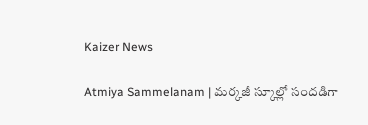Kaizer News

Atmiya Sammelanam | మర్కజీ స్కూల్లో సందడిగా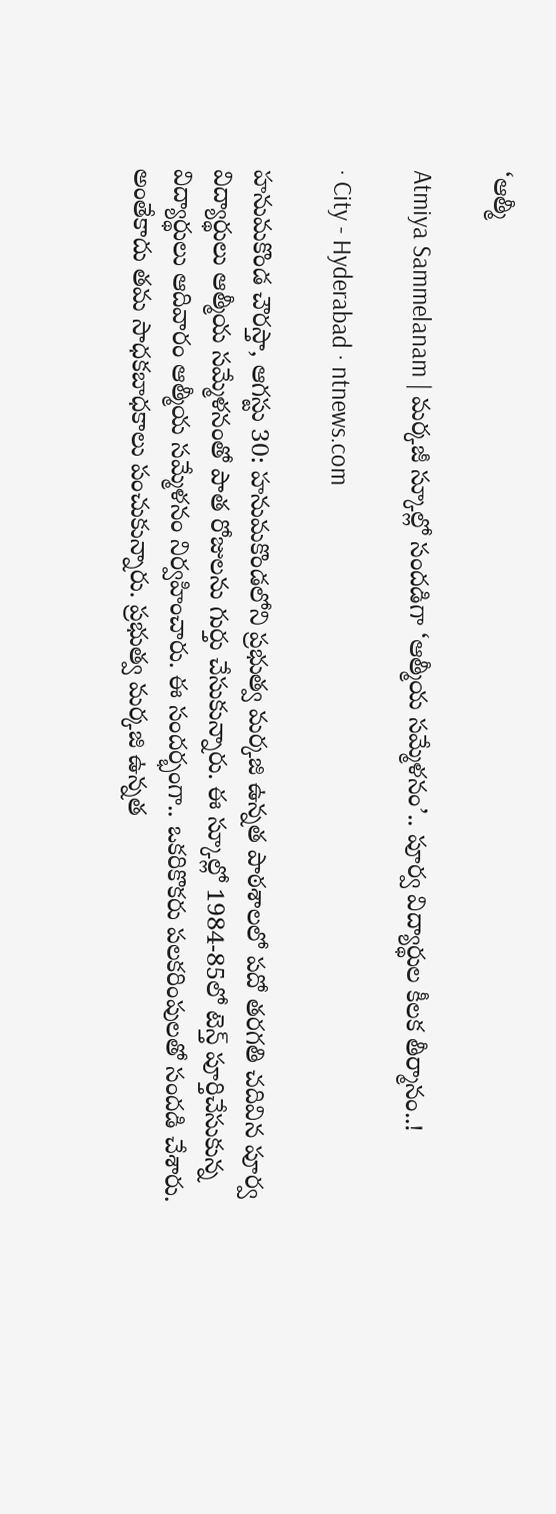‘ఆత్మీ

Atmiya Sammelanam | మర్కజీ స్కూల్లో సందడిగా ‘ఆత్మీయ సమ్మేళనం’.. పూర్వ విద్యార్థుల కీలక తీర్మానం..!

· City - Hyderabad · ntnews.com

హనుమకొండ చౌరస్తా, ఆగస్టు 30: హనుమకొండలోని ప్రభుత్వ మర్కజి ఉన్నత పాఠశాలలో పదో తరగతి చదివిన పూర్వ విద్యార్థులు ఆత్మీయ సమ్మేళనంతో పాత రోజులను గుర్తు చేసుకున్నారు. ఈ స్కూల్లో 1984-85లో టెన్త్ పూర్తిచేసుకున్న విద్యార్థులు ఆదివారం ఆత్మీయ సమ్మేళనం నిర్వహించారు. ఈ సందర్భంగా.. ఒకరికొకరు పలకరింపులతో సందడి చేశారు. అంతేకాదు తమ సాధకబాధకాలు పంచుకున్నారు. ప్రభుత్వ మర్కజి ఉన్నత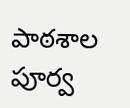పాఠశాల పూర్వ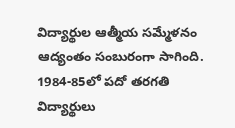విద్యార్థుల ఆత్మీయ సమ్మేళనం ఆద్యంతం సంబురంగా సాగింది. 1984-85లో పదో తరగతి విద్యార్థులు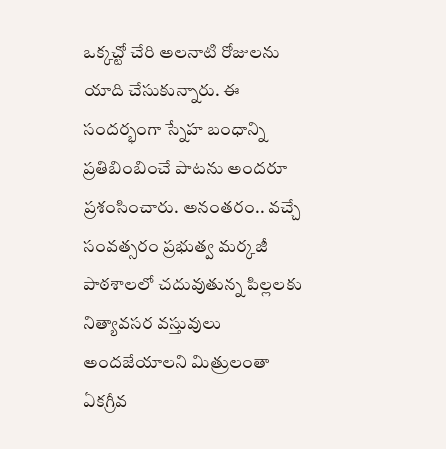ఒక్కచ్టో చేరి అలనాటి రోజులను యాది చేసుకున్నారు. ఈ సందర్భంగా స్నేహ బంధాన్ని ప్రతిబింబించే పాటను అందరూ ప్రశంసించారు. అనంతరం.. వచ్చే సంవత్సరం ప్రభుత్వ మర్కజీ పాఠశాలలో చదువుతున్న పిల్లలకు నిత్యావసర వస్తువులు అందజేయాలని మిత్రులంతా ఏకగ్రీవ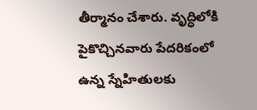తీర్మానం చేశారు. వృద్ధిలోకి పైకొచ్చినవారు పేదరికంలో ఉన్న స్నేహితులకు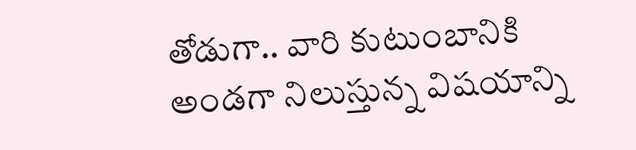తోడుగా.. వారి కుటుంబానికి అండగా నిలుస్తున్న విషయాన్ని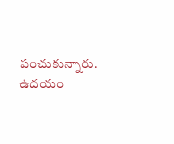పంచుకున్నారు. ఉదయం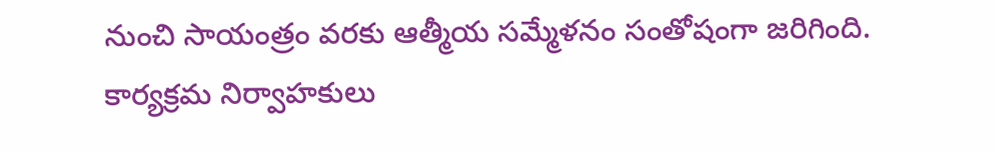నుంచి సాయంత్రం వరకు ఆత్మీయ సమ్మేళనం సంతోషంగా జరిగింది. కార్యక్రమ నిర్వాహకులు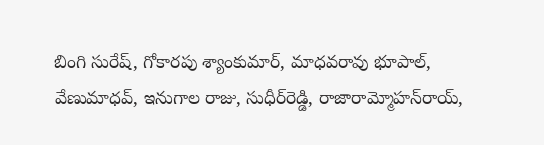బింగి సురేష్‌, గోకారపు శ్యాంకుమార్‌, మాధవరావు భూపాల్‌, వేణుమాధవ్‌, ఇనుగాల రాజు, సుధీర్‌రెడ్డి, రాజారామ్మోహన్‌రాయ్‌,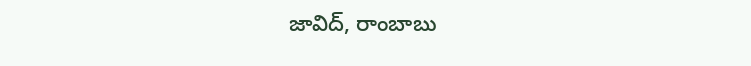జావిద్‌, రాంబాబు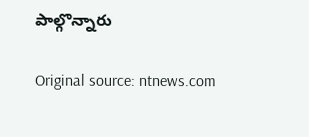పాల్గొన్నారు

Original source: ntnews.com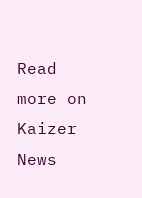Read more on Kaizer News